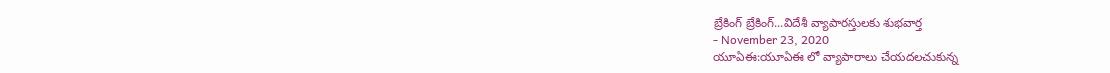బ్రేకింగ్ బ్రేకింగ్...విదేశీ వ్యాపారస్తులకు శుభవార్త
- November 23, 2020
యూఏఈ:యూఏఈ లో వ్యాపారాలు చేయదలచుకున్న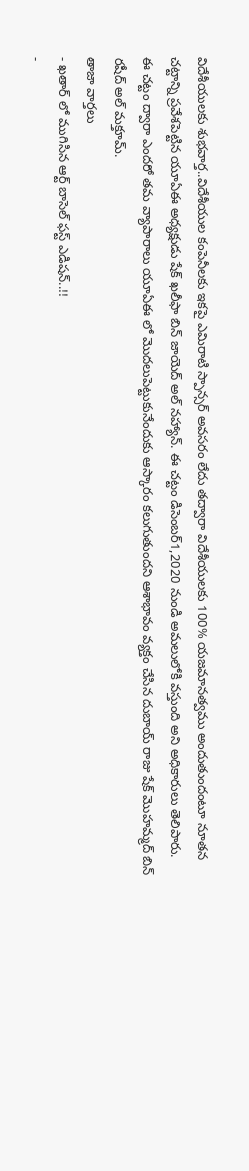విదేశీయులకు శుభవార్త..విదేశీయుల కంపెనీలకు ఇకపై ఎమిరాటి స్పాన్సర్ అవసరం లేదు తద్వారా విదేశీయులకు 100% యజమానత్వము అందుతుందంటూ నూతన చట్టాన్ని ప్రవేశపెట్టిన యూఏఈ అధ్యక్షుడు షేక్ ఖలీఫా బిన్ జాయెద్ అల్ నహ్యాన్. ఈ చట్టం డిసెంబర్1,2020 నుండి అమలులోకి వస్తుంది అని అధికారులు తెలిపారు.
ఈ చట్టం ద్వారా ఎందరో తమ వ్యాపారాలు యూఏఈ లో మొదలుపెట్టుకునేందుకు ఆస్కారం కలుగుతుందని ఆశాభావం వ్యక్తం చేసిన దుబాయ్ రాజు షేక్ మొహమ్మద్ బిన్ రషీద్ అల్ మక్తూమ్.
తాజా వార్తలు
- ఖతార్ లో ముగిసిన ఆర్ట్ బాసెల్ ఫస్ట్ ఎడిషన్..!!
-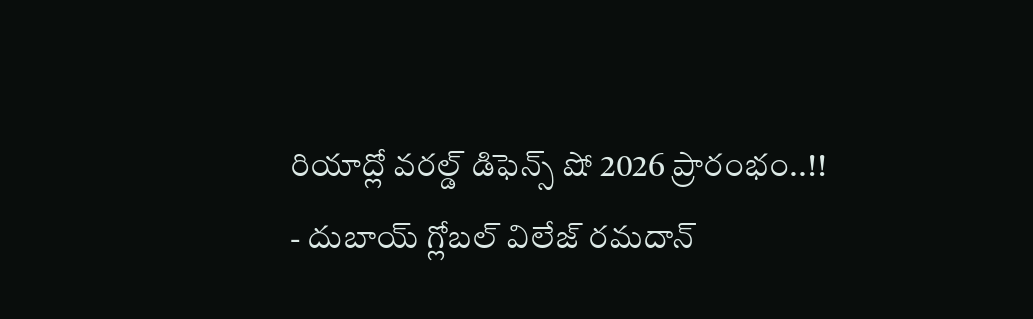రియాద్లో వరల్డ్ డిఫెన్స్ షో 2026 ప్రారంభం..!!
- దుబాయ్ గ్లోబల్ విలేజ్ రమదాన్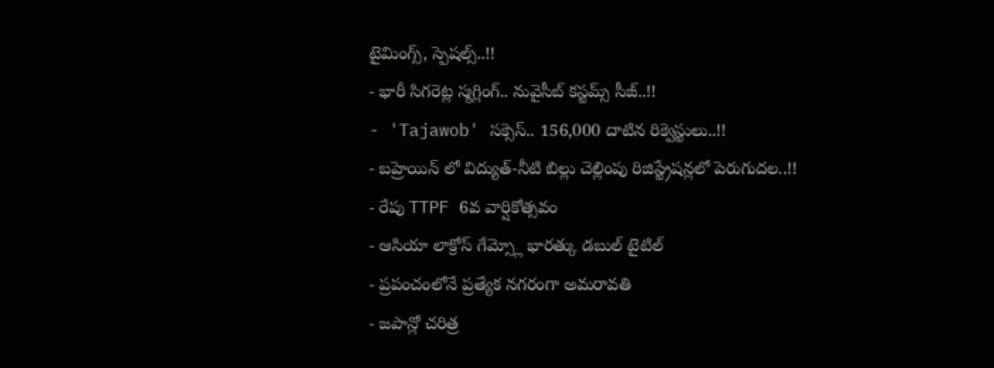టైమింగ్స్, స్పెషల్స్..!!
- భారీ సిగరెట్ల స్మగ్లింగ్.. నువైసీబ్ కస్టమ్స్ సీజ్..!!
- 'Tajawob' సక్సెస్.. 156,000 దాటిన రిక్వెస్టులు..!!
- బహ్రెయిన్ లో విద్యుత్-నీటి బిల్లు చెల్లింపు రిజిస్ట్రేషన్లలో పెరుగుదల..!!
- రేపు TTPF 6వ వార్షికోత్సవం
- ఆసియా లాక్రోస్ గేమ్స్లో భారత్కు డబుల్ టైటిల్
- ప్రపంచంలోనే ప్రత్యేక నగరంగా అమరావతి
- జపాన్లో చరిత్ర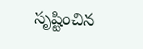సృష్టించిన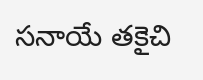సనాయే తకైచి